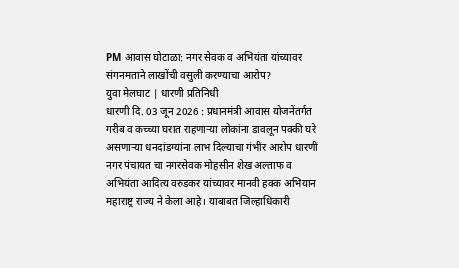PM आवास घोटाळा: नगर सेवक व अभियंता यांच्यावर संगनमताने लाखोंची वसुली करण्याचा आरोप?
युवा मेलघाट | धारणी प्रतिनिधी
धारणी दि. 03 जून 2026 : प्रधानमंत्री आवास योजनेंतर्गत गरीब व कच्च्या घरात राहणाऱ्या लोकांना डावलून पक्की घरे असणाऱ्या धनदांडग्यांना लाभ दिल्याचा गंभीर आरोप धारणी नगर पंचायत चा नगरसेवक मोहसीन शेख अल्ताफ व अभियंता आदित्य वरुडकर यांच्यावर मानवी हक्क अभियान महाराष्ट्र राज्य ने केला आहे। याबाबत जिल्हाधिकारी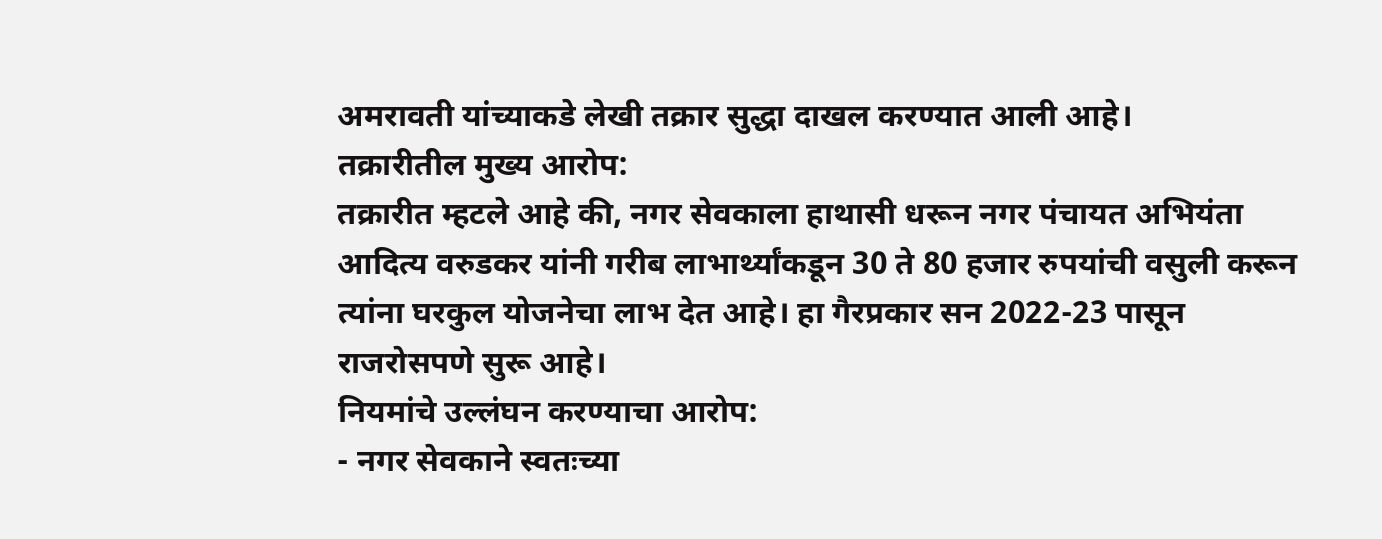अमरावती यांच्याकडे लेखी तक्रार सुद्धा दाखल करण्यात आली आहे।
तक्रारीतील मुख्य आरोप:
तक्रारीत म्हटले आहे की, नगर सेवकाला हाथासी धरून नगर पंचायत अभियंता आदित्य वरुडकर यांनी गरीब लाभार्थ्यांकडून 30 ते 80 हजार रुपयांची वसुली करून त्यांना घरकुल योजनेचा लाभ देत आहे। हा गैरप्रकार सन 2022-23 पासून राजरोसपणे सुरू आहे।
नियमांचे उल्लंघन करण्याचा आरोप:
- नगर सेवकाने स्वतःच्या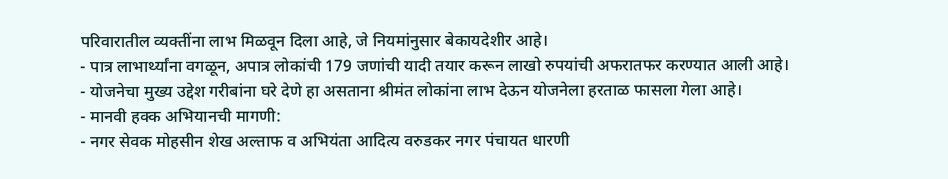परिवारातील व्यक्तींना लाभ मिळवून दिला आहे, जे नियमांनुसार बेकायदेशीर आहे।
- पात्र लाभार्थ्यांना वगळून, अपात्र लोकांची 179 जणांची यादी तयार करून लाखो रुपयांची अफरातफर करण्यात आली आहे।
- योजनेचा मुख्य उद्देश गरीबांना घरे देणे हा असताना श्रीमंत लोकांना लाभ देऊन योजनेला हरताळ फासला गेला आहे।
- मानवी हक्क अभियानची मागणी:
- नगर सेवक मोहसीन शेख अल्ताफ व अभियंता आदित्य वरुडकर नगर पंचायत धारणी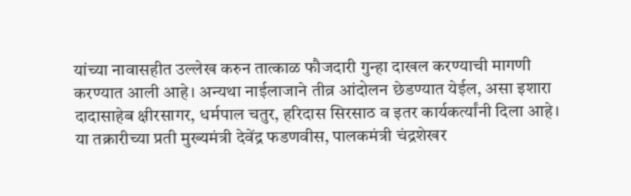यांच्या नावासहीत उल्लेख करुन तात्काळ फौजदारी गुन्हा दाखल करण्याची मागणी करण्यात आली आहे। अन्यथा नाईलाजाने तीव्र आंदोलन छेडण्यात येईल, असा इशारा दादासाहेब क्षीरसागर, धर्मपाल चतुर, हरिदास सिरसाठ व इतर कार्यकर्त्यांनी दिला आहे। या तक्रारीच्या प्रती मुख्यमंत्री देवेंद्र फडणवीस, पालकमंत्री चंद्रशेखर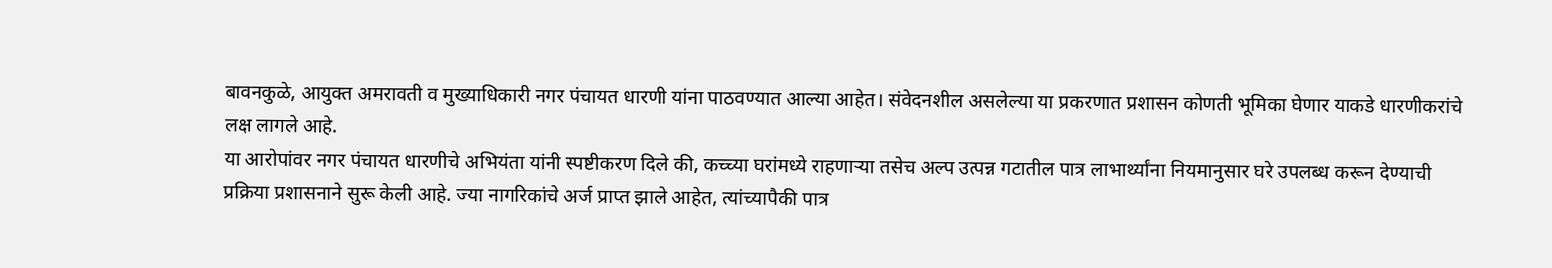बावनकुळे, आयुक्त अमरावती व मुख्याधिकारी नगर पंचायत धारणी यांना पाठवण्यात आल्या आहेत। संवेदनशील असलेल्या या प्रकरणात प्रशासन कोणती भूमिका घेणार याकडे धारणीकरांचे लक्ष लागले आहे.
या आरोपांवर नगर पंचायत धारणीचे अभियंता यांनी स्पष्टीकरण दिले की, कच्च्या घरांमध्ये राहणाऱ्या तसेच अल्प उत्पन्न गटातील पात्र लाभार्थ्यांना नियमानुसार घरे उपलब्ध करून देण्याची प्रक्रिया प्रशासनाने सुरू केली आहे. ज्या नागरिकांचे अर्ज प्राप्त झाले आहेत, त्यांच्यापैकी पात्र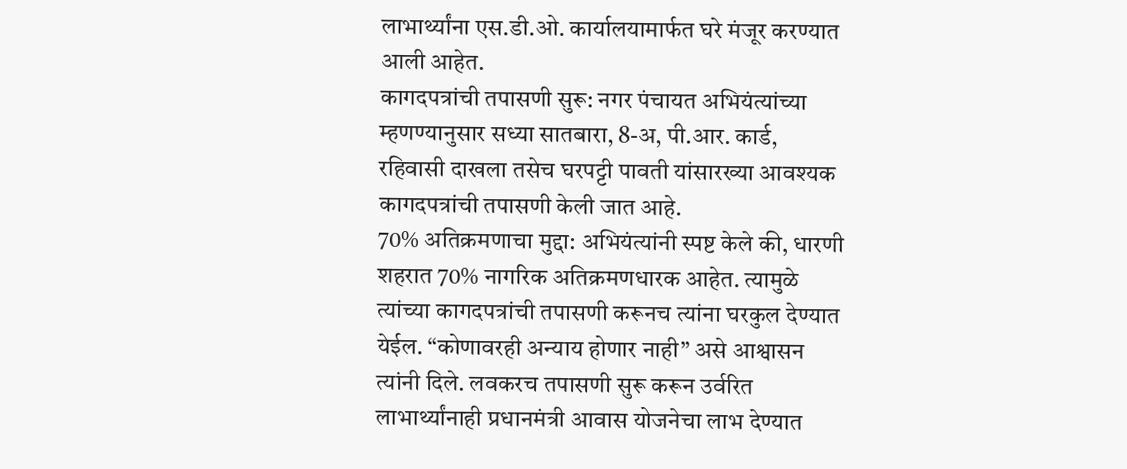लाभार्थ्यांना एस.डी.ओ. कार्यालयामार्फत घरे मंजूर करण्यात आली आहेत.
कागदपत्रांची तपासणी सुरू: नगर पंचायत अभियंत्यांच्या म्हणण्यानुसार सध्या सातबारा, 8-अ, पी.आर. कार्ड, रहिवासी दाखला तसेच घरपट्टी पावती यांसारख्या आवश्यक कागदपत्रांची तपासणी केली जात आहे.
70% अतिक्रमणाचा मुद्दा: अभियंत्यांनी स्पष्ट केले की, धारणी शहरात 70% नागरिक अतिक्रमणधारक आहेत. त्यामुळे त्यांच्या कागदपत्रांची तपासणी करूनच त्यांना घरकुल देण्यात येईल. “कोणावरही अन्याय होणार नाही” असे आश्वासन त्यांनी दिले. लवकरच तपासणी सुरू करून उर्वरित लाभार्थ्यांनाही प्रधानमंत्री आवास योजनेचा लाभ देण्यात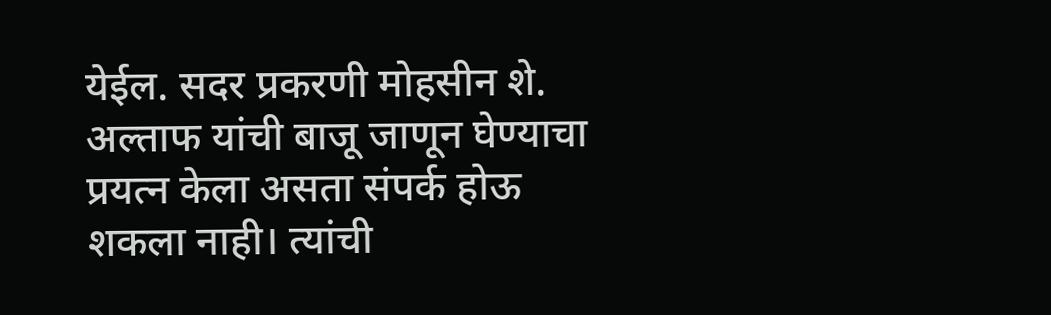येईल. सदर प्रकरणी मोहसीन शे. अल्ताफ यांची बाजू जाणून घेण्याचा प्रयत्न केला असता संपर्क होऊ शकला नाही। त्यांची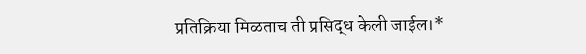प्रतिक्रिया मिळताच ती प्रसिद्ध केली जाईल।*